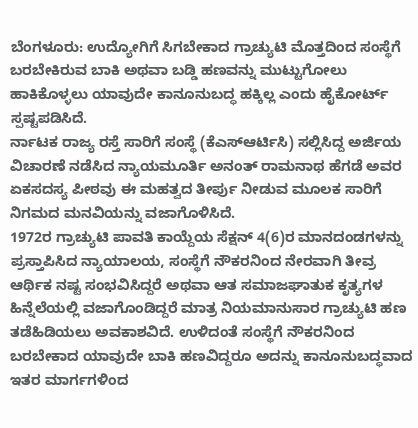ಬೆಂಗಳೂರು: ಉದ್ಯೋಗಿಗೆ ಸಿಗಬೇಕಾದ ಗ್ರಾಚ್ಯುಟಿ ಮೊತ್ತದಿಂದ ಸಂಸ್ಥೆಗೆ ಬರಬೇಕಿರುವ ಬಾಕಿ ಅಥವಾ ಬಡ್ಡಿ ಹಣವನ್ನು ಮುಟ್ಟುಗೋಲು ಹಾಕಿಕೊಳ್ಳಲು ಯಾವುದೇ ಕಾನೂನುಬದ್ಧ ಹಕ್ಕಿಲ್ಲ ಎಂದು ಹೈಕೋರ್ಟ್ ಸ್ಪಷ್ಟಪಡಿಸಿದೆ.
ರ್ನಾಟಕ ರಾಜ್ಯ ರಸ್ತೆ ಸಾರಿಗೆ ಸಂಸ್ಥೆ (ಕೆಎಸ್ಆರ್ಟಿಸಿ) ಸಲ್ಲಿಸಿದ್ದ ಅರ್ಜಿಯ ವಿಚಾರಣೆ ನಡೆಸಿದ ನ್ಯಾಯಮೂರ್ತಿ ಅನಂತ್ ರಾಮನಾಥ ಹೆಗಡೆ ಅವರ ಏಕಸದಸ್ಯ ಪೀಠವು ಈ ಮಹತ್ವದ ತೀರ್ಪು ನೀಡುವ ಮೂಲಕ ಸಾರಿಗೆ ನಿಗಮದ ಮನವಿಯನ್ನು ವಜಾಗೊಳಿಸಿದೆ.
1972ರ ಗ್ರಾಚ್ಯುಟಿ ಪಾವತಿ ಕಾಯ್ದೆಯ ಸೆಕ್ಷನ್ 4(6)ರ ಮಾನದಂಡಗಳನ್ನು ಪ್ರಸ್ತಾಪಿಸಿದ ನ್ಯಾಯಾಲಯ, ಸಂಸ್ಥೆಗೆ ನೌಕರನಿಂದ ನೇರವಾಗಿ ತೀವ್ರ ಆರ್ಥಿಕ ನಷ್ಟ ಸಂಭವಿಸಿದ್ದರೆ ಅಥವಾ ಆತ ಸಮಾಜಘಾತುಕ ಕೃತ್ಯಗಳ ಹಿನ್ನೆಲೆಯಲ್ಲಿ ವಜಾಗೊಂಡಿದ್ದರೆ ಮಾತ್ರ ನಿಯಮಾನುಸಾರ ಗ್ರಾಚ್ಯುಟಿ ಹಣ ತಡೆಹಿಡಿಯಲು ಅವಕಾಶವಿದೆ. ಉಳಿದಂತೆ ಸಂಸ್ಥೆಗೆ ನೌಕರನಿಂದ ಬರಬೇಕಾದ ಯಾವುದೇ ಬಾಕಿ ಹಣವಿದ್ದರೂ ಅದನ್ನು ಕಾನೂನುಬದ್ಧವಾದ ಇತರ ಮಾರ್ಗಗಳಿಂದ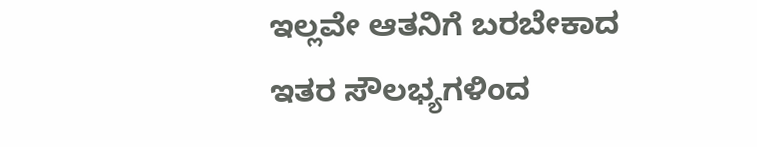ಇಲ್ಲವೇ ಆತನಿಗೆ ಬರಬೇಕಾದ ಇತರ ಸೌಲಭ್ಯಗಳಿಂದ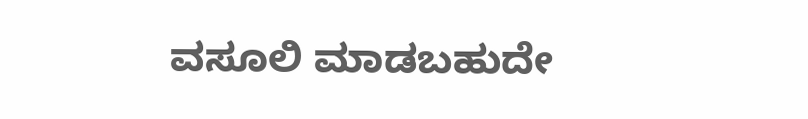ವಸೂಲಿ ಮಾಡಬಹುದೇ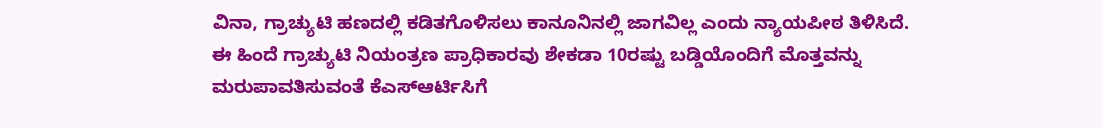ವಿನಾ, ಗ್ರಾಚ್ಯುಟಿ ಹಣದಲ್ಲಿ ಕಡಿತಗೊಳಿಸಲು ಕಾನೂನಿನಲ್ಲಿ ಜಾಗವಿಲ್ಲ ಎಂದು ನ್ಯಾಯಪೀಠ ತಿಳಿಸಿದೆ.
ಈ ಹಿಂದೆ ಗ್ರಾಚ್ಯುಟಿ ನಿಯಂತ್ರಣ ಪ್ರಾಧಿಕಾರವು ಶೇಕಡಾ 10ರಷ್ಟು ಬಡ್ಡಿಯೊಂದಿಗೆ ಮೊತ್ತವನ್ನು ಮರುಪಾವತಿಸುವಂತೆ ಕೆಎಸ್ಆರ್ಟಿಸಿಗೆ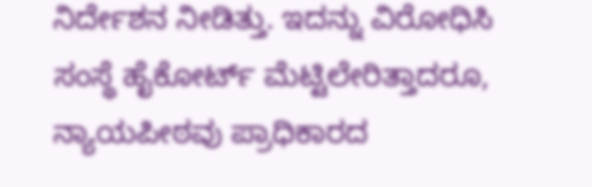ನಿರ್ದೇಶನ ನೀಡಿತ್ತು. ಇದನ್ನು ವಿರೋಧಿಸಿ ಸಂಸ್ಥೆ ಹೈಕೋರ್ಟ್ ಮೆಟ್ಟಿಲೇರಿತ್ತಾದರೂ, ನ್ಯಾಯಪೀಠವು ಪ್ರಾಧಿಕಾರದ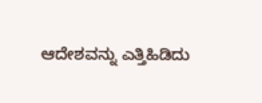ಆದೇಶವನ್ನು ಎತ್ತಿಹಿಡಿದು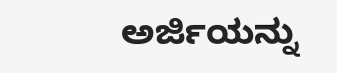ಅರ್ಜಿಯನ್ನು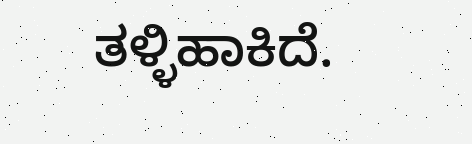ತಳ್ಳಿಹಾಕಿದೆ.